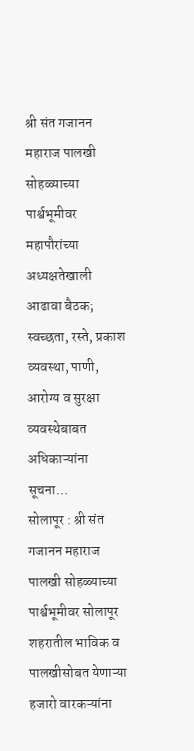श्री संत गजानन महाराज पालखी सोहळ्याच्या पार्श्वभूमीवर महापौरांच्या अध्यक्षतेखाली आढावा बैठक; स्वच्छता, रस्ते, प्रकाश व्यवस्था, पाणी, आरोग्य व सुरक्षा व्यवस्थेबाबत अधिकाऱ्यांना सूचना…
सोलापूर : श्री संत गजानन महाराज पालखी सोहळ्याच्या पार्श्वभूमीवर सोलापूर शहरातील भाविक व पालखीसोबत येणाऱ्या हजारो वारकऱ्यांना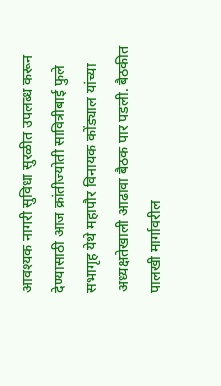आवश्यक नागरी सुविधा सुरळीत उपलब्ध करून देण्यासाठी आज क्रांतीज्योती सावित्रीबाई फुले सभागृह येथे महापौर विनायक कोंड्याल यांच्या अध्यक्षतेखाली आढावा बैठक पार पडली. बैठकीत पालखी मार्गावरील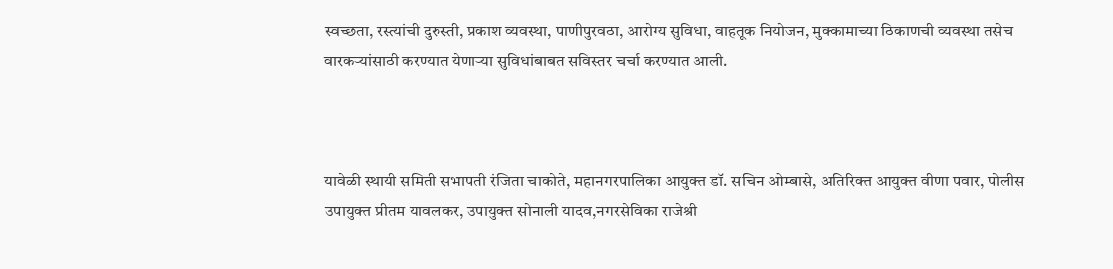स्वच्छता, रस्त्यांची दुरुस्ती, प्रकाश व्यवस्था, पाणीपुरवठा, आरोग्य सुविधा, वाहतूक नियोजन, मुक्कामाच्या ठिकाणची व्यवस्था तसेच वारकऱ्यांसाठी करण्यात येणाऱ्या सुविधांबाबत सविस्तर चर्चा करण्यात आली.



यावेळी स्थायी समिती सभापती रंजिता चाकोते, महानगरपालिका आयुक्त डॉ. सचिन ओम्बासे, अतिरिक्त आयुक्त वीणा पवार, पोलीस उपायुक्त प्रीतम यावलकर, उपायुक्त सोनाली यादव,नगरसेविका राजेश्री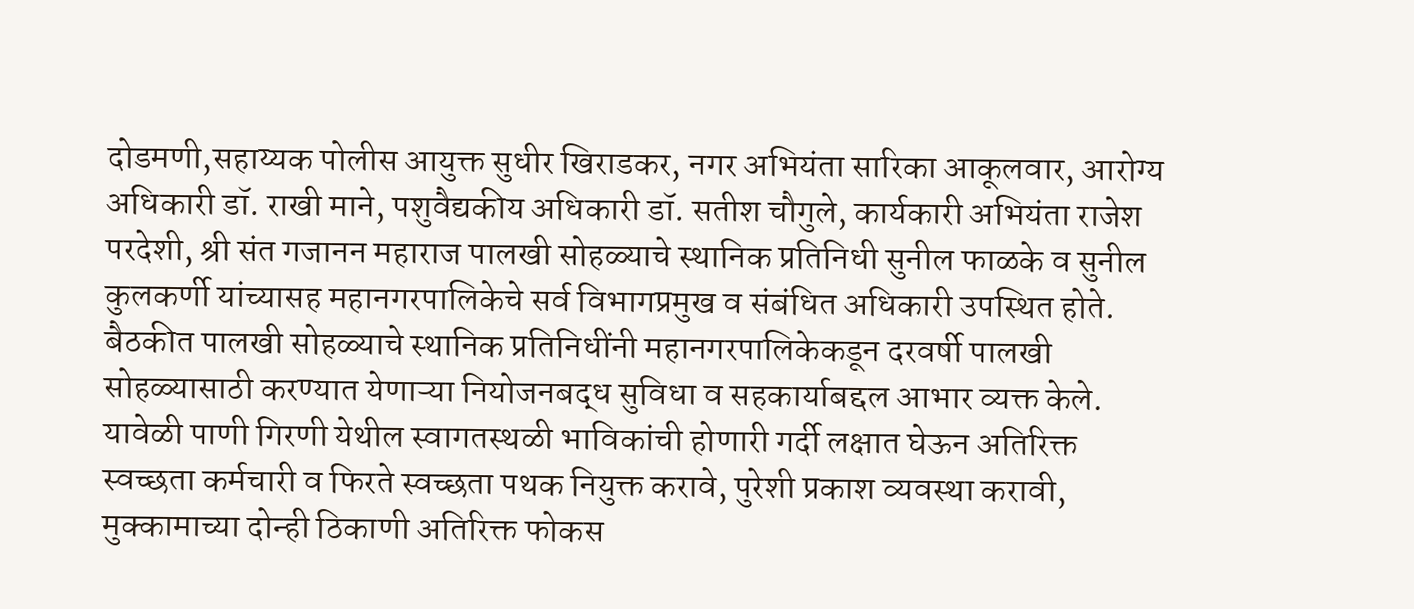दोडमणी,सहाय्यक पोलीस आयुक्त सुधीर खिराडकर, नगर अभियंता सारिका आकूलवार, आरोग्य अधिकारी डॉ. राखी माने, पशुवैद्यकीय अधिकारी डॉ. सतीश चौगुले, कार्यकारी अभियंता राजेश परदेशी, श्री संत गजानन महाराज पालखी सोहळ्याचे स्थानिक प्रतिनिधी सुनील फाळके व सुनील कुलकर्णी यांच्यासह महानगरपालिकेचे सर्व विभागप्रमुख व संबंधित अधिकारी उपस्थित होते.
बैठकीत पालखी सोहळ्याचे स्थानिक प्रतिनिधींनी महानगरपालिकेकडून दरवर्षी पालखी सोहळ्यासाठी करण्यात येणाऱ्या नियोजनबद्ध सुविधा व सहकार्याबद्दल आभार व्यक्त केले. यावेळी पाणी गिरणी येथील स्वागतस्थळी भाविकांची होणारी गर्दी लक्षात घेऊन अतिरिक्त स्वच्छता कर्मचारी व फिरते स्वच्छता पथक नियुक्त करावे, पुरेशी प्रकाश व्यवस्था करावी, मुक्कामाच्या दोन्ही ठिकाणी अतिरिक्त फोकस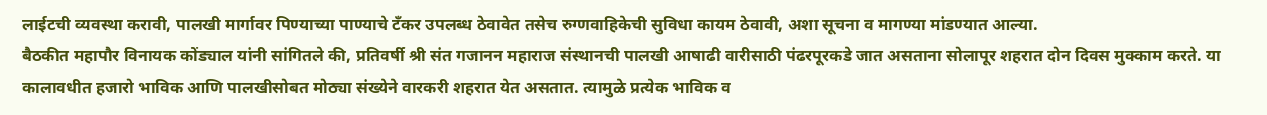लाईटची व्यवस्था करावी, पालखी मार्गावर पिण्याच्या पाण्याचे टँकर उपलब्ध ठेवावेत तसेच रुग्णवाहिकेची सुविधा कायम ठेवावी, अशा सूचना व मागण्या मांडण्यात आल्या.
बैठकीत महापौर विनायक कोंड्याल यांनी सांगितले की, प्रतिवर्षी श्री संत गजानन महाराज संस्थानची पालखी आषाढी वारीसाठी पंढरपूरकडे जात असताना सोलापूर शहरात दोन दिवस मुक्काम करते. या कालावधीत हजारो भाविक आणि पालखीसोबत मोठ्या संख्येने वारकरी शहरात येत असतात. त्यामुळे प्रत्येक भाविक व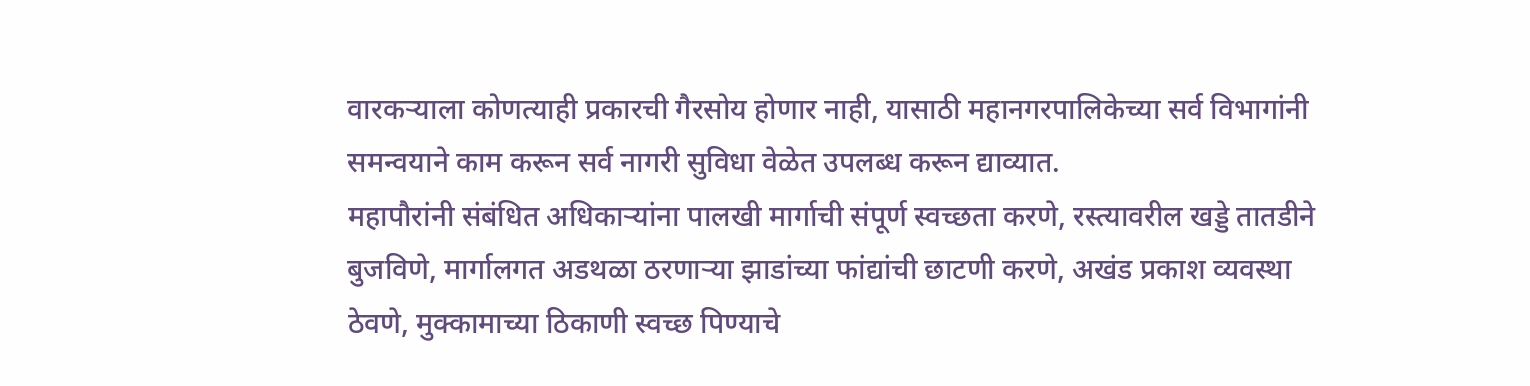वारकऱ्याला कोणत्याही प्रकारची गैरसोय होणार नाही, यासाठी महानगरपालिकेच्या सर्व विभागांनी समन्वयाने काम करून सर्व नागरी सुविधा वेळेत उपलब्ध करून द्याव्यात.
महापौरांनी संबंधित अधिकाऱ्यांना पालखी मार्गाची संपूर्ण स्वच्छता करणे, रस्त्यावरील खड्डे तातडीने बुजविणे, मार्गालगत अडथळा ठरणाऱ्या झाडांच्या फांद्यांची छाटणी करणे, अखंड प्रकाश व्यवस्था ठेवणे, मुक्कामाच्या ठिकाणी स्वच्छ पिण्याचे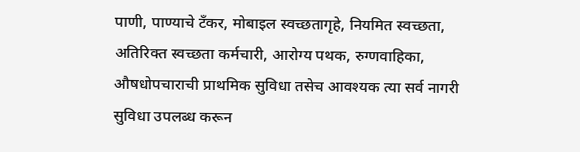पाणी, पाण्याचे टँकर, मोबाइल स्वच्छतागृहे, नियमित स्वच्छता, अतिरिक्त स्वच्छता कर्मचारी, आरोग्य पथक, रुग्णवाहिका, औषधोपचाराची प्राथमिक सुविधा तसेच आवश्यक त्या सर्व नागरी सुविधा उपलब्ध करून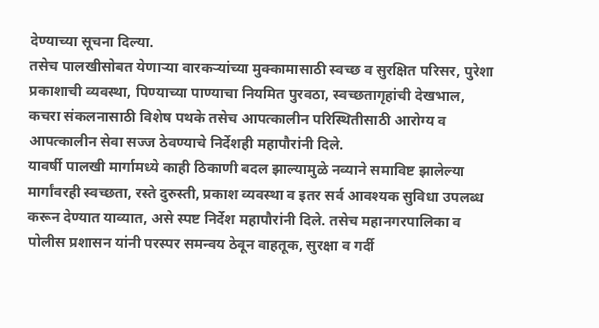देण्याच्या सूचना दिल्या.
तसेच पालखीसोबत येणाऱ्या वारकऱ्यांच्या मुक्कामासाठी स्वच्छ व सुरक्षित परिसर, पुरेशा प्रकाशाची व्यवस्था, पिण्याच्या पाण्याचा नियमित पुरवठा, स्वच्छतागृहांची देखभाल, कचरा संकलनासाठी विशेष पथके तसेच आपत्कालीन परिस्थितीसाठी आरोग्य व आपत्कालीन सेवा सज्ज ठेवण्याचे निर्देशही महापौरांनी दिले.
यावर्षी पालखी मार्गामध्ये काही ठिकाणी बदल झाल्यामुळे नव्याने समाविष्ट झालेल्या मार्गांवरही स्वच्छता, रस्ते दुरुस्ती, प्रकाश व्यवस्था व इतर सर्व आवश्यक सुविधा उपलब्ध करून देण्यात याव्यात, असे स्पष्ट निर्देश महापौरांनी दिले. तसेच महानगरपालिका व पोलीस प्रशासन यांनी परस्पर समन्वय ठेवून वाहतूक, सुरक्षा व गर्दी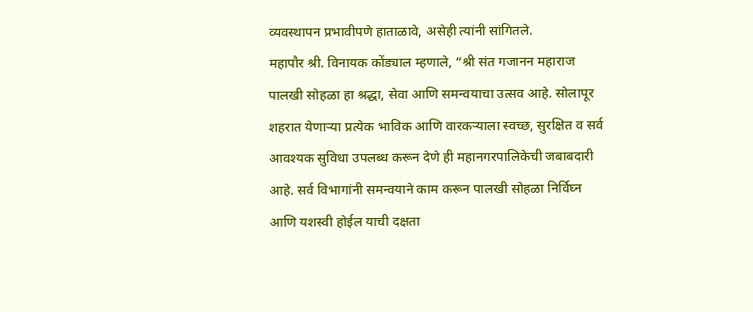व्यवस्थापन प्रभावीपणे हाताळावे, असेही त्यांनी सांगितले.
महापौर श्री. विनायक कोंड्याल म्हणाले, “श्री संत गजानन महाराज पालखी सोहळा हा श्रद्धा, सेवा आणि समन्वयाचा उत्सव आहे. सोलापूर शहरात येणाऱ्या प्रत्येक भाविक आणि वारकऱ्याला स्वच्छ, सुरक्षित व सर्व आवश्यक सुविधा उपलब्ध करून देणे ही महानगरपालिकेची जबाबदारी आहे. सर्व विभागांनी समन्वयाने काम करून पालखी सोहळा निर्विघ्न आणि यशस्वी होईल याची दक्षता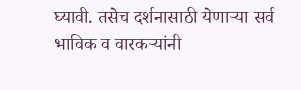घ्यावी. तसेच दर्शनासाठी येणाऱ्या सर्व भाविक व वारकऱ्यांनी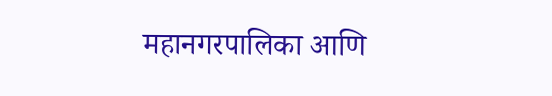महानगरपालिका आणि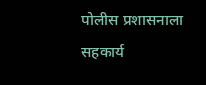पोलीस प्रशासनाला सहकार्य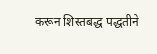करून शिस्तबद्ध पद्धतीने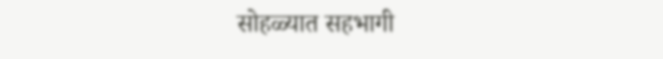सोहळ्यात सहभागी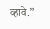व्हावे.”